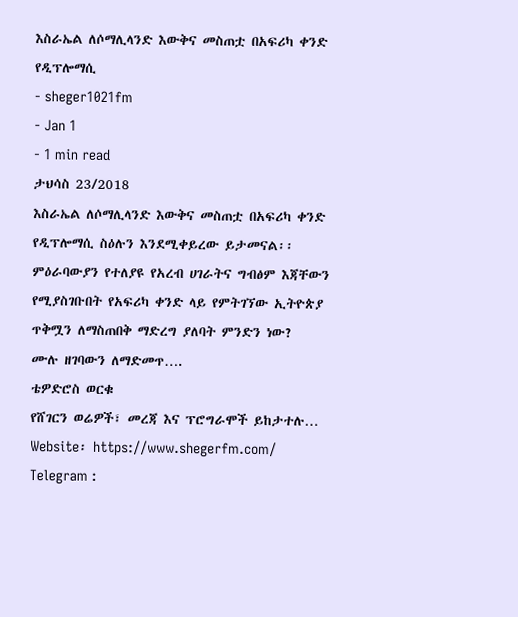እስራኤል ለሶማሊላንድ እውቅና መስጠቷ በአፍሪካ ቀንድ የዲፕሎማሲ
- sheger1021fm
- Jan 1
- 1 min read
ታህሳስ 23/2018
እስራኤል ለሶማሊላንድ እውቅና መስጠቷ በአፍሪካ ቀንድ የዲፕሎማሲ ስዕሉን እንደሚቀይረው ይታመናል፡፡
ምዕራባውያን የተለያዩ የአረብ ሀገራትና ግብፅም እጃቸውን የሚያስገቡበት የአፍሪካ ቀንድ ላይ የምትገኘው ኢትዮጵያ ጥቅሟን ለማስጠበቅ ማድረግ ያለባት ምንድን ነው?
ሙሉ ዘገባውን ለማድመጥ….
ቴዎድሮስ ወርቁ
የሸገርን ወሬዎች፣ መረጃ እና ፕሮግራሞች ይከታተሉ…
Website፡ https://www.shegerfm.com/
Telegram :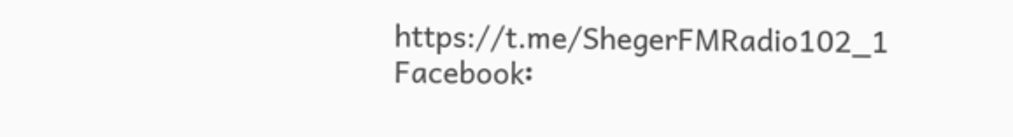https://t.me/ShegerFMRadio102_1
Facebook፡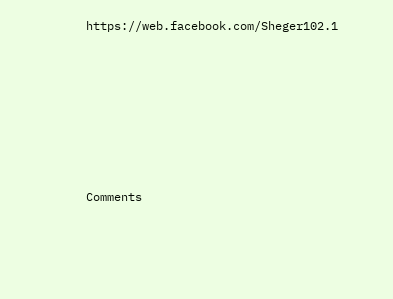https://web.facebook.com/Sheger102.1












Comments